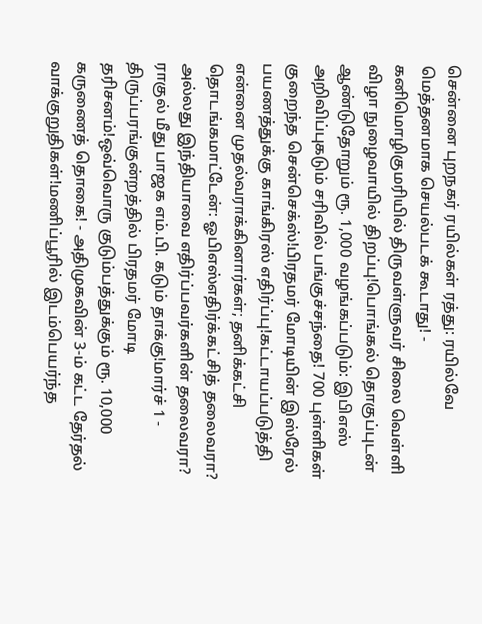சென்னை புறநகர் ரயில்கள் ரத்து: ரயில்வே மெத்தனமாக செயல்படக் கூடாது! - கனிமொழிகுமரியில் திருவள்ளுவர் சிலை வெள்ளி விழா நுழைவாயில் திறப்பு!பொங்கல் தொகுப்புடன் ஆண்டுதோறும் ரூ. 1,000 வழங்கப்படும்: இபிஎஸ் அறிவிப்புகடும் சரிவில் பங்குச்சந்தை! 700 புள்ளிகள் குறைந்த சென்செக்ஸ்!பிரதமர் மோடியின் இஸ்ரேல் பயணத்துக்கு காங்கிரஸ் எதிர்ப்பு!கட்டாயப்படுத்தி என்னை முதல்வராக்கினார்கள்; தனிக்கட்சி தொடங்கமாட்டேன்: ஓபிஎஸ்எதிர்க்கட்சித் தலைவரா? அல்லது இந்தியாவை எதிர்ப்பவர்களின் தலைவரா? ராகுல் மீது பாஜக எம்.பி. கடும் தாக்கு!மார்ச் 1 - திருப்பரங்குன்றத்தில் பிரதமர் மோடி தரிசனம்!ஒவ்வொரு குடும்பத்துக்கும் ரூ. 10,000 கருணைத் தொகை! - அதிமுகவின் 3-ம் கட்ட தேர்தல் வாக்குறுதிகள்!மணிப்பூரில் இடம்பெயர்ந்த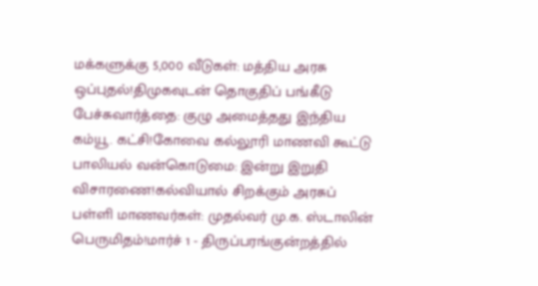மக்களுக்கு 5,000 வீடுகள்: மத்திய அரசு ஒப்புதல்!திமுகவுடன் தொகுதிப் பங்கீடு பேச்சுவார்த்தை: குழு அமைத்தது இந்திய கம்யூ. கட்சி!கோவை கல்லூரி மாணவி கூட்டு பாலியல் வன்கொடுமை: இன்று இறுதி விசாரணை!கல்வியால் சிறக்கும் அரசுப் பள்ளி மாணவர்கள்: முதல்வர் மு.க. ஸ்டாலின் பெருமிதம்!மார்ச் 1 - திருப்பரங்குன்றத்தில்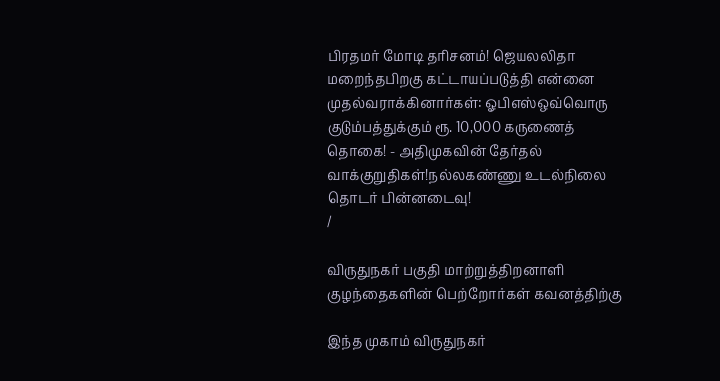பிரதமர் மோடி தரிசனம்! ஜெயலலிதா மறைந்தபிறகு கட்டாயப்படுத்தி என்னை முதல்வராக்கினார்கள்: ஓபிஎஸ்ஒவ்வொரு குடும்பத்துக்கும் ரூ. 10,000 கருணைத் தொகை! - அதிமுகவின் தேர்தல் வாக்குறுதிகள்!நல்லகண்ணு உடல்நிலை தொடர் பின்னடைவு!
/

விருதுநகர் பகுதி மாற்றுத்திறனாளி குழந்தைகளின் பெற்றோர்கள் கவனத்திற்கு

இந்த முகாம் விருதுநகர்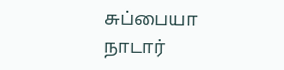சுப்பையா நாடார்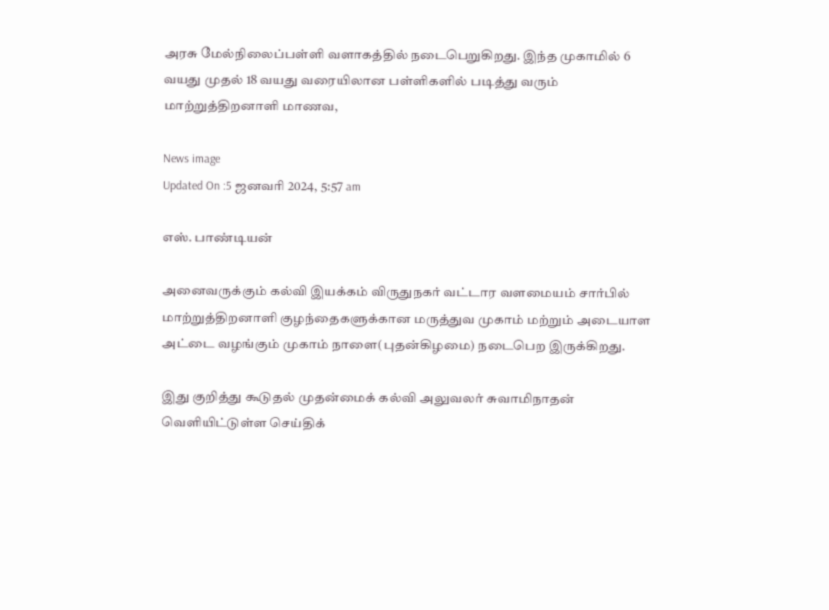அரசு மேல்நிலைப்பள்ளி வளாகத்தில் நடைபெறுகிறது. இந்த முகாமில் 6 வயது முதல் 18 வயது வரையிலான பள்ளிகளில் படித்து வரும் மாற்றுத்திறனாளி மாணவ,

News image
Updated On :5 ஜனவரி 2024, 5:57 am

எஸ். பாண்டியன்

அனைவருக்கும் கல்வி இயக்கம் விருதுநகர் வட்டார வளமையம் சார்பில் மாற்றுத்திறனாளி குழந்தைகளுக்கான மருத்துவ முகாம் மற்றும் அடையாள அட்டை வழங்கும் முகாம் நாளை(புதன்கிழமை) நடைபெற இருக்கிறது.

இது குறித்து கூடுதல் முதன்மைக் கல்வி அலுவலர் சுவாமிநாதன் வெளியிட்டுள்ள செய்திக்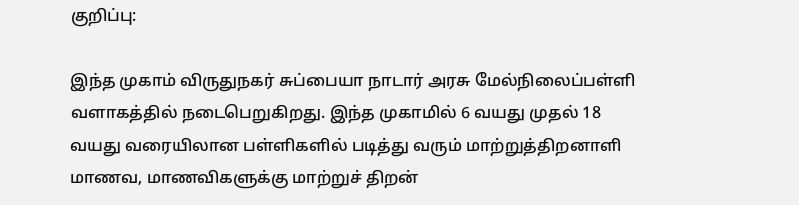குறிப்பு:

இந்த முகாம் விருதுநகர் சுப்பையா நாடார் அரசு மேல்நிலைப்பள்ளி வளாகத்தில் நடைபெறுகிறது. இந்த முகாமில் 6 வயது முதல் 18 வயது வரையிலான பள்ளிகளில் படித்து வரும் மாற்றுத்திறனாளி மாணவ, மாணவிகளுக்கு மாற்றுச் திறன்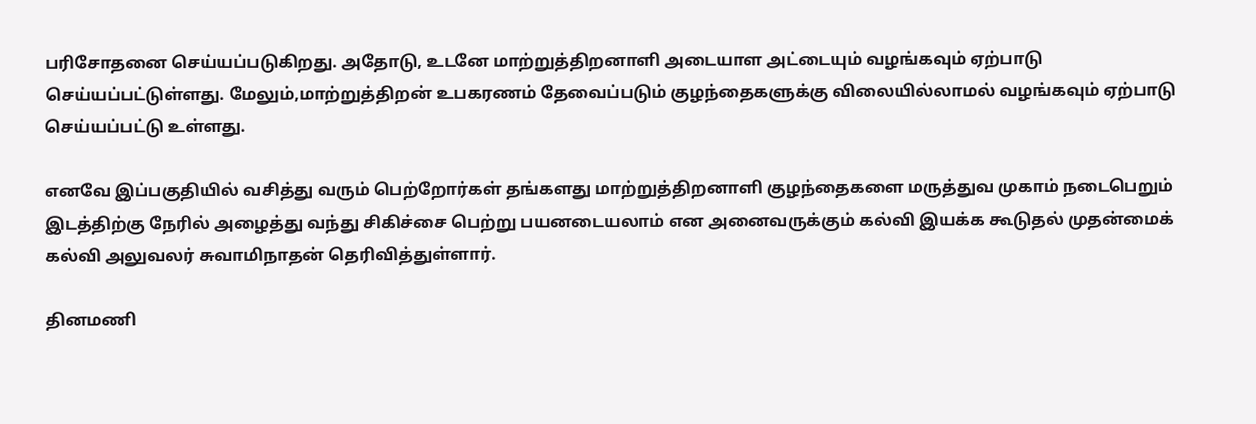பரிசோதனை செய்யப்படுகிறது. அதோடு, உடனே மாற்றுத்திறனாளி அடையாள அட்டையும் வழங்கவும் ஏற்பாடு செய்யப்பட்டுள்ளது. மேலும்,மாற்றுத்திறன் உபகரணம் தேவைப்படும் குழந்தைகளுக்கு விலையில்லாமல் வழங்கவும் ஏற்பாடு செய்யப்பட்டு உள்ளது.

எனவே இப்பகுதியில் வசித்து வரும் பெற்றோர்கள் தங்களது மாற்றுத்திறனாளி குழந்தைகளை மருத்துவ முகாம் நடைபெறும் இடத்திற்கு நேரில் அழைத்து வந்து சிகிச்சை பெற்று பயனடையலாம் என அனைவருக்கும் கல்வி இயக்க கூடுதல் முதன்மைக் கல்வி அலுவலர் சுவாமிநாதன் தெரிவித்துள்ளார்.

தினமணி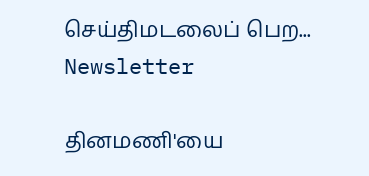செய்திமடலைப் பெற... Newsletter

தினமணி'யை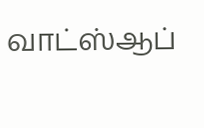வாட்ஸ்ஆப்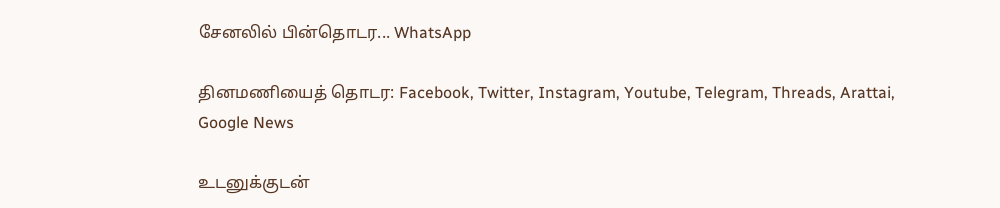சேனலில் பின்தொடர... WhatsApp

தினமணியைத் தொடர: Facebook, Twitter, Instagram, Youtube, Telegram, Threads, Arattai, Google News

உடனுக்குடன்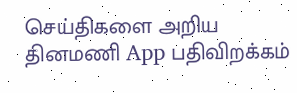செய்திகளை அறிய தினமணி App பதிவிறக்கம்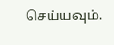செய்யவும்.